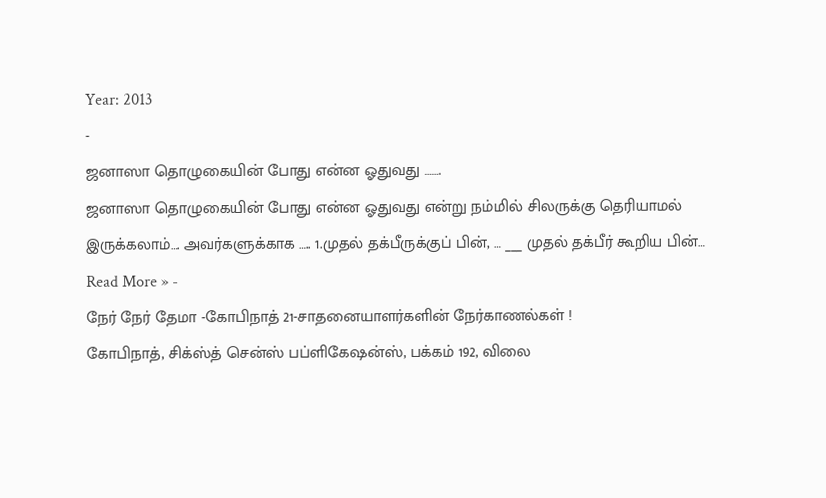Year: 2013
-
ஜனாஸா தொழுகையின் போது என்ன ஓதுவது …….
ஜனாஸா தொழுகையின் போது என்ன ஓதுவது என்று நம்மில் சிலருக்கு தெரியாமல் இருக்கலாம்…. அவர்களுக்காக ….. 1.முதல் தக்பீருக்குப் பின், … ___ முதல் தக்பீர் கூறிய பின்…
Read More » -
நேர் நேர் தேமா -கோபிநாத் 21-சாதனையாளர்களின் நேர்காணல்கள் !
கோபிநாத், சிக்ஸ்த் சென்ஸ் பப்ளிகேஷன்ஸ், பக்கம் 192, விலை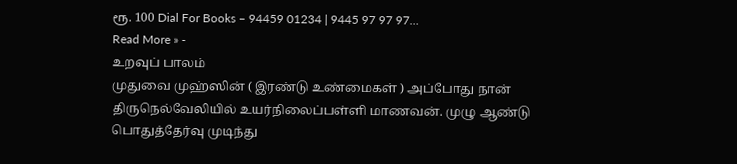ரூ. 100 Dial For Books – 94459 01234 | 9445 97 97 97…
Read More » -
உறவுப் பாலம்
முதுவை முஹ்ஸின் ( இரண்டு உண்மைகள் ) அப்போது நான் திருநெல்வேலியில் உயர்நிலைப்பள்ளி மாணவன். முழு ஆண்டு பொதுத்தேர்வு முடிந்து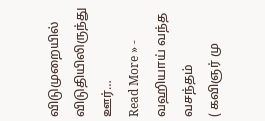விடுமுறையில் விடுதியிலிருந்து ஊர்…
Read More » -
வஹியாய் வந்த வசந்தம்
( கவிஞர் மு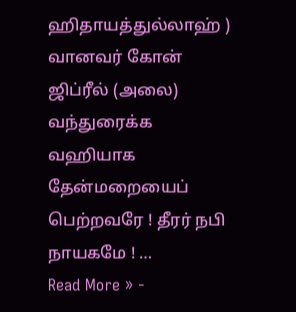ஹிதாயத்துல்லாஹ் ) வானவர் கோன் ஜிப்ரீல் (அலை) வந்துரைக்க வஹியாக தேன்மறையைப் பெற்றவரே ! தீரர் நபி நாயகமே ! …
Read More » -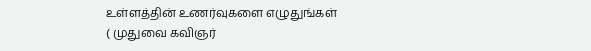உள்ளத்தின் உணர்வுகளை எழுதுங்கள்
( முதுவை கவிஞர்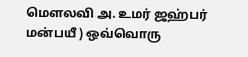மெளலவி அ. உமர் ஜஹ்பர் மன்பயீ ) ஒவ்வொரு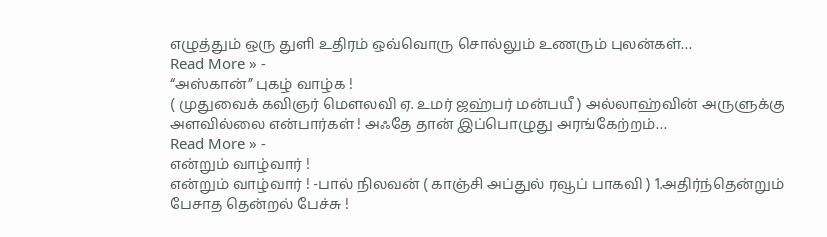எழுத்தும் ஒரு துளி உதிரம் ஒவ்வொரு சொல்லும் உணரும் புலன்கள்…
Read More » -
“அஸ்கான்” புகழ் வாழ்க !
( முதுவைக் கவிஞர் மௌலவி ஏ. உமர் ஜஹ்பர் மன்பயீ ) அல்லாஹ்வின் அருளுக்கு அளவில்லை என்பார்கள் ! அஃதே தான் இப்பொழுது அரங்கேற்றம்…
Read More » -
என்றும் வாழ்வார் !
என்றும் வாழ்வார் ! -பால் நிலவன் ( காஞ்சி அப்துல் ரவூப் பாகவி ) 1.அதிர்ந்தென்றும் பேசாத தென்றல் பேச்சு !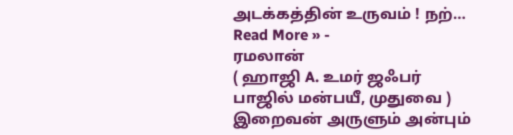அடக்கத்தின் உருவம் ! நற்…
Read More » -
ரமலான்
( ஹாஜி A. உமர் ஜஃபர் பாஜில் மன்பயீ, முதுவை ) இறைவன் அருளும் அன்பும்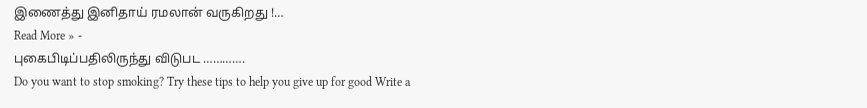இணைத்து இனிதாய் ரமலான் வருகிறது !…
Read More » -
புகைபிடிப்பதிலிருந்து விடுபட ………….
Do you want to stop smoking? Try these tips to help you give up for good Write a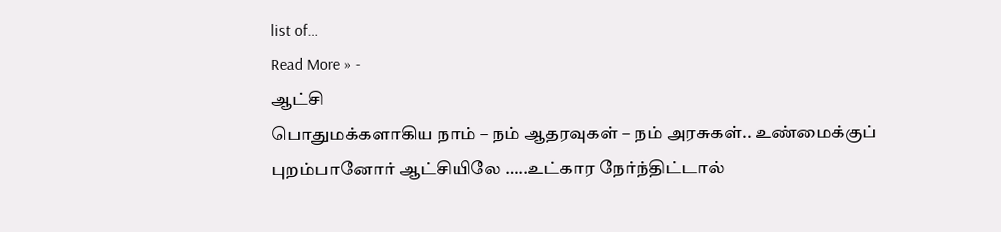list of…
Read More » -
ஆட்சி
பொதுமக்களாகிய நாம் – நம் ஆதரவுகள் – நம் அரசுகள்.. உண்மைக்குப் புறம்பானோர் ஆட்சியிலே …..உட்கார நேர்ந்திட்டால்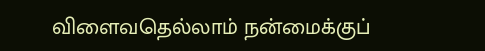விளைவதெல்லாம் நன்மைக்குப்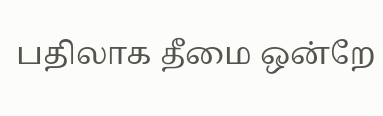பதிலாக தீமை ஒன்றே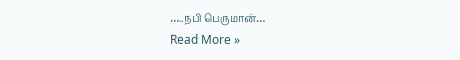…..நபி பெருமான்…
Read More »